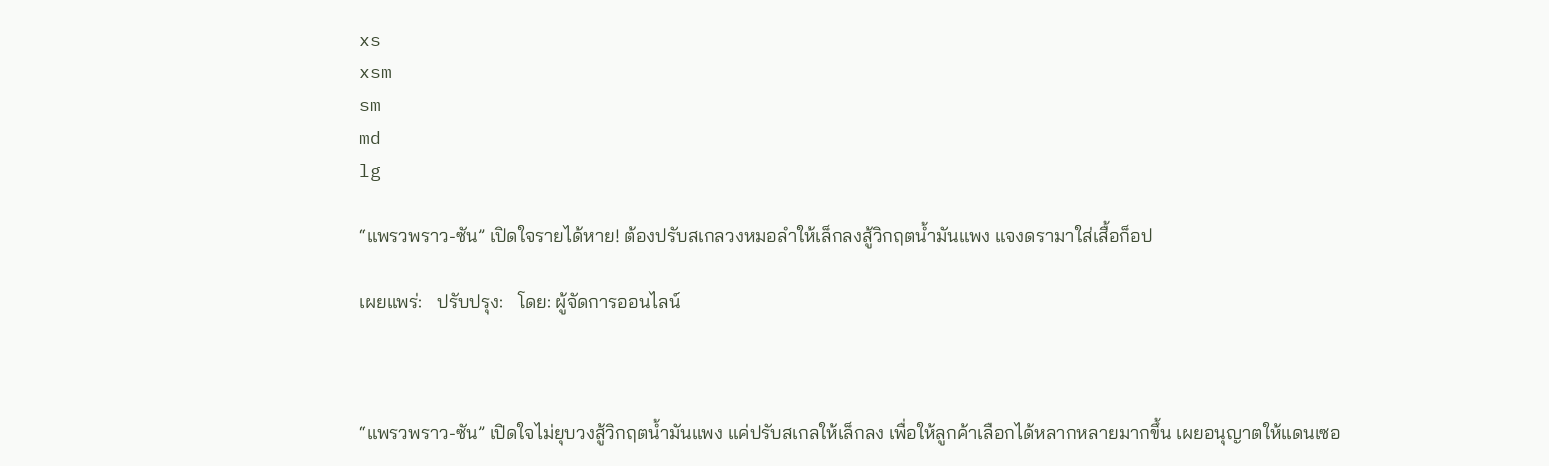xs
xsm
sm
md
lg

“แพรวพราว-ซัน” เปิดใจรายได้หาย! ต้องปรับสเกลวงหมอลำให้เล็กลงสู้วิกฤตน้ำมันแพง แจงดรามาใส่เสื้อก็อป

เผยแพร่:   ปรับปรุง:   โดย: ผู้จัดการออนไลน์



“แพรวพราว-ซัน” เปิดใจไม่ยุบวงสู้วิกฤตน้ำมันแพง แค่ปรับสเกลให้เล็กลง เพื่อให้ลูกค้าเลือกได้หลากหลายมากขึ้น เผยอนุญาตให้แดนเซอ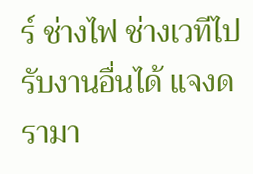ร์ ช่างไฟ ช่างเวทีไปรับงานอื่นได้ แจงดรามา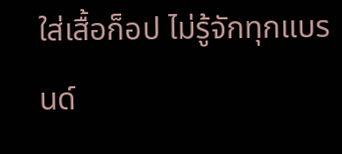ใส่เสื้อก็อป ไม่รู้จักทุกแบรนด์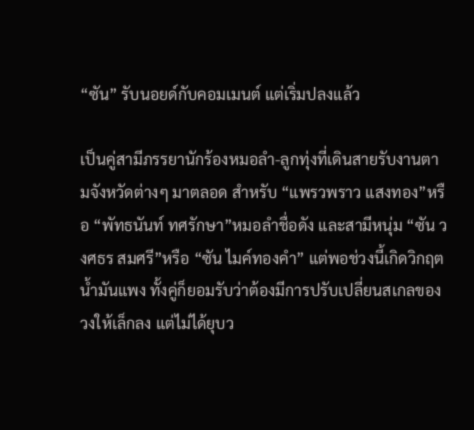“ซัน” รับนอยด์กับคอมเมนต์ แต่เริ่มปลงแล้ว

เป็นคู่สามีภรรยานักร้องหมอลำ-ลูกทุ่งที่เดินสายรับงานตามจังหวัดต่างๆ มาตลอด สำหรับ “แพรวพราว แสงทอง”หรือ “พัทธนันท์ ทศรักษา”หมอลำชื่อดัง และสามีหนุ่ม “ซัน วงศธร สมศรี”หรือ “ซัน ไมค์ทองคำ” แต่พอช่วงนี้เกิดวิกฤตน้ำมันแพง ทั้งคู่ก็ยอมรับว่าต้องมีการปรับเปลี่ยนสเกลของวงให้เล็กลง แต่ไม่ได้ยุบว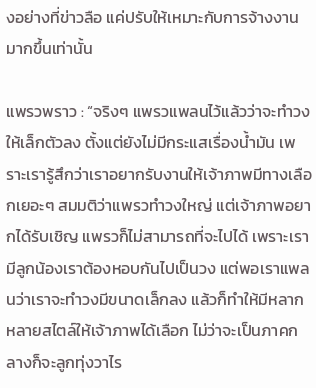งอย่างที่ข่าวลือ แค่ปรับให้เหมาะกับการจ้างงานมากขึ้นเท่านั้น

แพรวพราว : “จริงๆ แพรวแพลนไว้แล้วว่าจะทำวงให้เล็กตัวลง ตั้งแต่ยังไม่มีกระแสเรื่องน้ำมัน เพราะเรารู้สึกว่าเราอยากรับงานให้เจ้าภาพมีทางเลือกเยอะๆ สมมติว่าแพรวทำวงใหญ่ แต่เจ้าภาพอยากได้รับเชิญ แพรวก็ไม่สามารถที่จะไปได้ เพราะเรามีลูกน้องเราต้องหอบกันไปเป็นวง แต่พอเราแพลนว่าเราจะทำวงมีขนาดเล็กลง แล้วก็ทำให้มีหลากหลายสไตล์ให้เจ้าภาพได้เลือก ไม่ว่าจะเป็นภาคกลางก็จะลูกทุ่งวาไร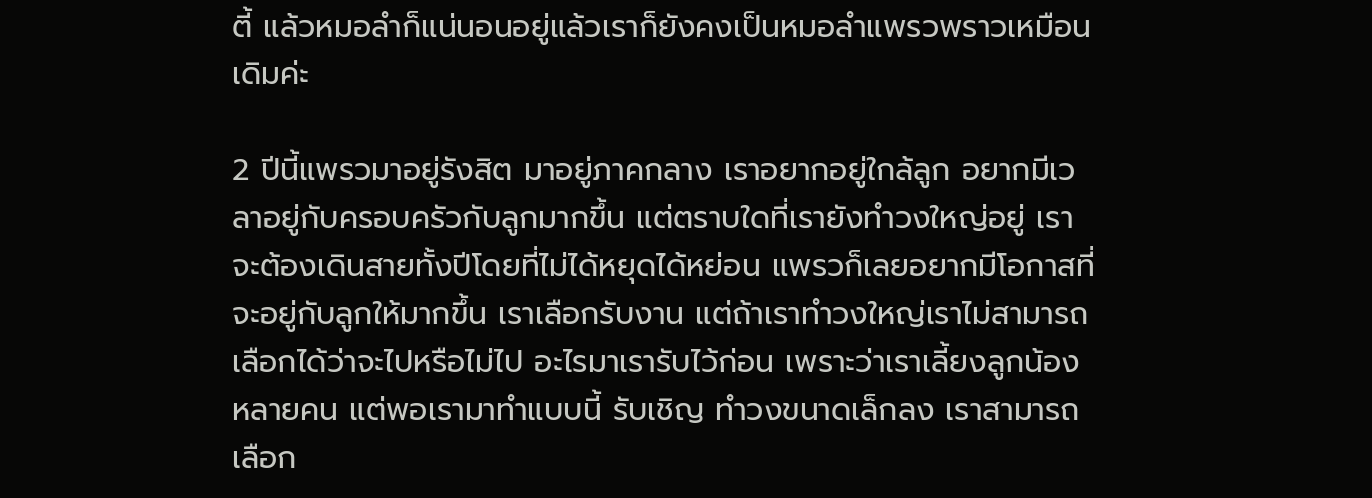ตี้ แล้วหมอลำก็แน่นอนอยู่แล้วเราก็ยังคงเป็นหมอลำแพรวพราวเหมือนเดิมค่ะ

2 ปีนี้แพรวมาอยู่รังสิต มาอยู่ภาคกลาง เราอยากอยู่ใกล้ลูก อยากมีเวลาอยู่กับครอบครัวกับลูกมากขึ้น แต่ตราบใดที่เรายังทำวงใหญ่อยู่ เราจะต้องเดินสายทั้งปีโดยที่ไม่ได้หยุดได้หย่อน แพรวก็เลยอยากมีโอกาสที่จะอยู่กับลูกให้มากขึ้น เราเลือกรับงาน แต่ถ้าเราทำวงใหญ่เราไม่สามารถเลือกได้ว่าจะไปหรือไม่ไป อะไรมาเรารับไว้ก่อน เพราะว่าเราเลี้ยงลูกน้องหลายคน แต่พอเรามาทำแบบนี้ รับเชิญ ทำวงขนาดเล็กลง เราสามารถเลือก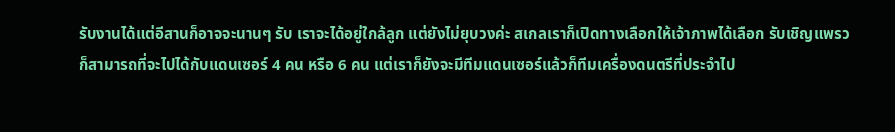รับงานได้แต่อีสานก็อาจจะนานๆ รับ เราจะได้อยู่ใกล้ลูก แต่ยังไม่ยุบวงค่ะ สเกลเราก็เปิดทางเลือกให้เจ้าภาพได้เลือก รับเชิญแพรวก็สามารถที่จะไปได้กับแดนเซอร์ 4 คน หรือ 6 คน แต่เราก็ยังจะมีทีมแดนเซอร์แล้วก็ทีมเครื่องดนตรีที่ประจำไป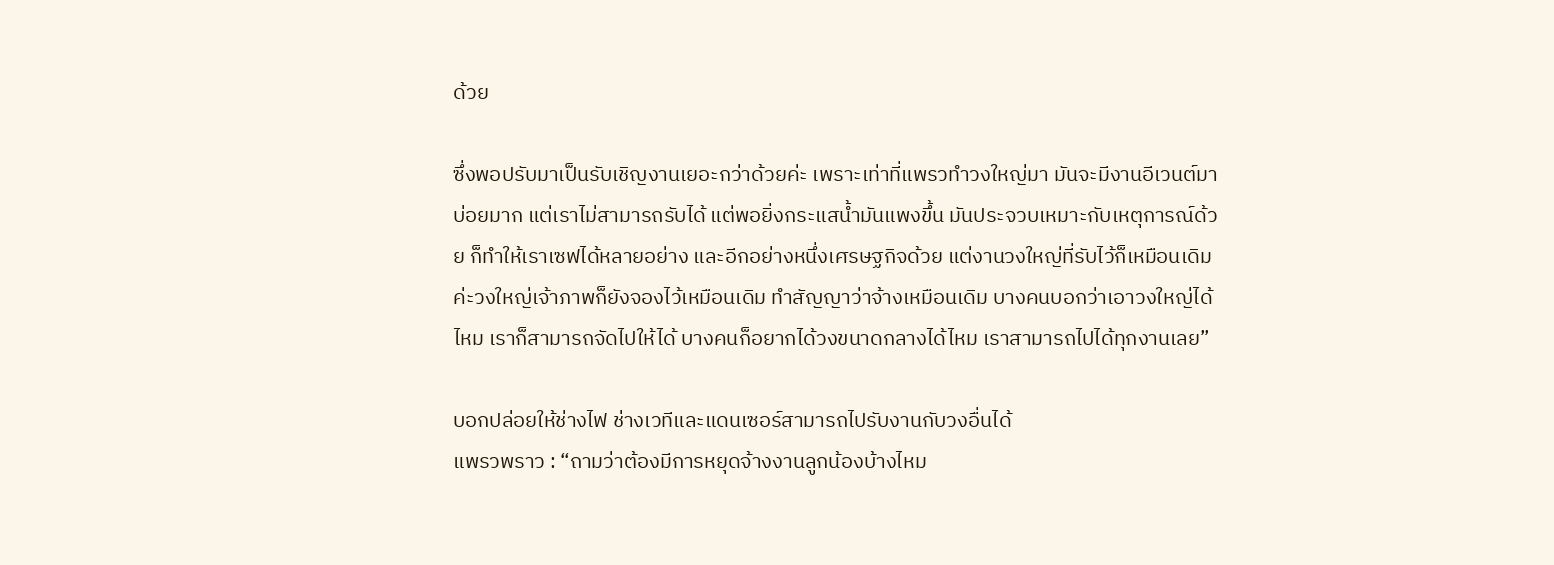ด้วย

ซึ่งพอปรับมาเป็นรับเชิญงานเยอะกว่าด้วยค่ะ เพราะเท่าที่แพรวทำวงใหญ่มา มันจะมีงานอีเวนต์มาบ่อยมาก แต่เราไม่สามารถรับได้ แต่พอยิ่งกระแสน้ำมันแพงขึ้น มันประจวบเหมาะกับเหตุการณ์ด้วย ก็ทำให้เราเซฟได้หลายอย่าง และอีกอย่างหนึ่งเศรษฐกิจด้วย แต่งานวงใหญ่ที่รับไว้ก็เหมือนเดิมค่ะวงใหญ่เจ้าภาพก็ยังจองไว้เหมือนเดิม ทำสัญญาว่าจ้างเหมือนเดิม บางคนบอกว่าเอาวงใหญ่ได้ไหม เราก็สามารถจัดไปให้ได้ บางคนก็อยากได้วงขนาดกลางได้ไหม เราสามารถไปได้ทุกงานเลย”

บอกปล่อยให้ช่างไฟ ช่างเวทีและแดนเซอร์สามารถไปรับงานกับวงอื่นได้
แพรวพราว : “ถามว่าต้องมีการหยุดจ้างงานลูกน้องบ้างไหม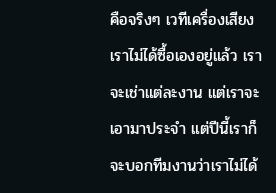คือจริงๆ เวทีเครื่องเสียงเราไม่ได้ซื้อเองอยู่แล้ว เราจะเช่าแต่ละงาน แต่เราจะเอามาประจำ แต่ปีนี้เราก็จะบอกทีมงานว่าเราไม่ได้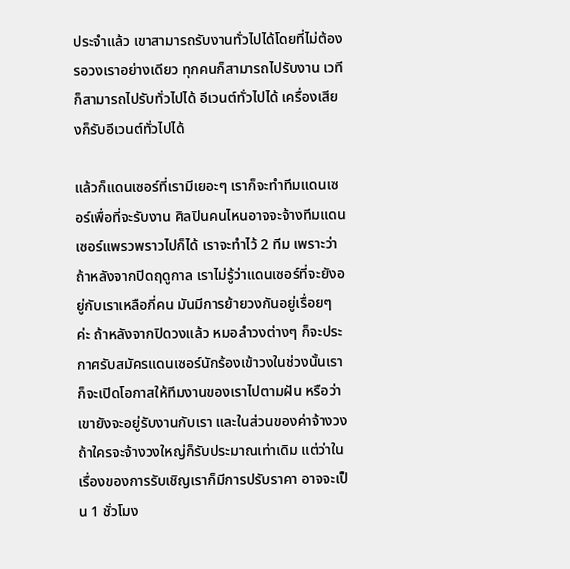ประจำแล้ว เขาสามารถรับงานทั่วไปได้โดยที่ไม่ต้องรอวงเราอย่างเดียว ทุกคนก็สามารถไปรับงาน เวทีก็สามารถไปรับทั่วไปได้ อีเวนต์ทั่วไปได้ เครื่องเสียงก็รับอีเวนต์ทั่วไปได้

แล้วก็แดนเซอร์ที่เรามีเยอะๆ เราก็จะทำทีมแดนเซอร์เพื่อที่จะรับงาน ศิลปินคนไหนอาจจะจ้างทีมแดนเซอร์แพรวพราวไปก็ได้ เราจะทำไว้ 2 ทีม เพราะว่าถ้าหลังจากปิดฤดูกาล เราไม่รู้ว่าแดนเซอร์ที่จะยังอยู่กับเราเหลือกี่คน มันมีการย้ายวงกันอยู่เรื่อยๆ ค่ะ ถ้าหลังจากปิดวงแล้ว หมอลำวงต่างๆ ก็จะประกาศรับสมัครแดนเซอร์นักร้องเข้าวงในช่วงนั้นเราก็จะเปิดโอกาสให้ทีมงานของเราไปตามฝัน หรือว่าเขายังจะอยู่รับงานกับเรา และในส่วนของค่าจ้างวง ถ้าใครจะจ้างวงใหญ่ก็รับประมาณเท่าเดิม แต่ว่าในเรื่องของการรับเชิญเราก็มีการปรับราคา อาจจะเป็น 1 ชั่วโมง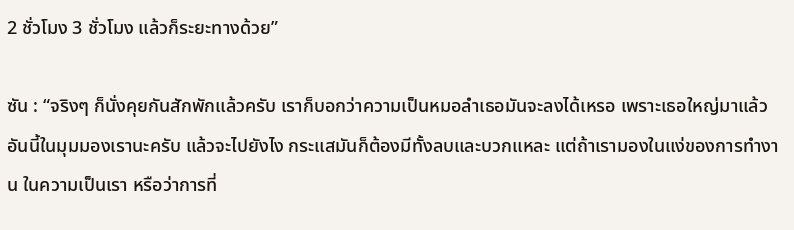2 ชั่วโมง 3 ชั่วโมง แล้วก็ระยะทางด้วย”

ซัน : “จริงๆ ก็นั่งคุยกันสักพักแล้วครับ เราก็บอกว่าความเป็นหมอลำเธอมันจะลงได้เหรอ เพราะเธอใหญ่มาแล้ว อันนี้ในมุมมองเรานะครับ แล้วจะไปยังไง กระแสมันก็ต้องมีทั้งลบและบวกแหละ แต่ถ้าเรามองในแง่ของการทำงาน ในความเป็นเรา หรือว่าการที่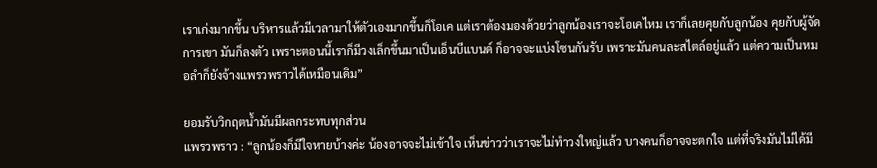เราเก่งมากขึ้น บริหารแล้วมีเวลามาให้ตัวเองมากขึ้นก็โอเค แต่เราต้องมองด้วยว่าลูกน้องเราจะโอเคไหม เราก็เลยคุยกับลูกน้อง คุยกับผู้จัดการเขา มันก็ลงตัว เพราะตอนนี้เราก็มีวงเล็กขึ้นมาเป็นเอ็นบีแบนด์ ก็อาจจะแบ่งโซนกันรับ เพราะมันคนละสไตล์อยู่แล้ว แต่ความเป็นหมอลำก็ยังจ้างแพรวพราวได้เหมือนเดิม”

ยอมรับวิกฤตน้ำมันมีผลกระทบทุกส่วน
แพรวพราว : “ลูกน้องก็มีใจหายบ้างค่ะ น้องอาจจะไม่เข้าใจ เห็นข่าวว่าเราจะไม่ทำวงใหญ่แล้ว บางคนก็อาจจะตกใจ แต่ที่จริงมันไม่ได้มี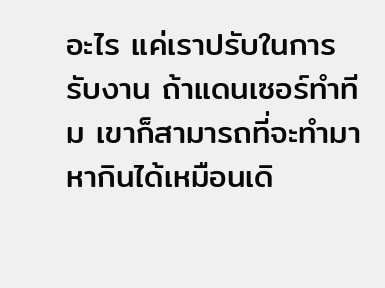อะไร แค่เราปรับในการรับงาน ถ้าแดนเซอร์ทำทีม เขาก็สามารถที่จะทำมาหากินได้เหมือนเดิ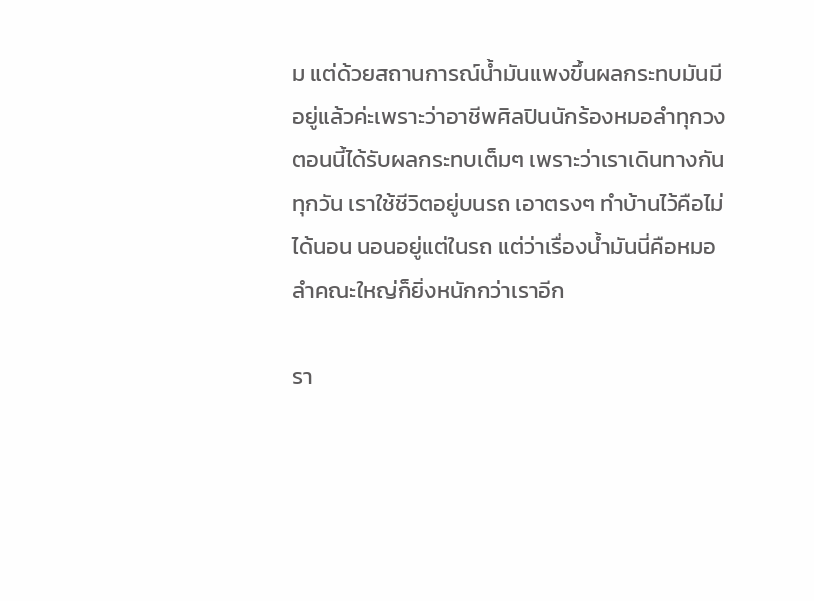ม แต่ด้วยสถานการณ์น้ำมันแพงขึ้นผลกระทบมันมีอยู่แล้วค่ะเพราะว่าอาชีพศิลปินนักร้องหมอลำทุกวงตอนนี้ได้รับผลกระทบเต็มๆ เพราะว่าเราเดินทางกันทุกวัน เราใช้ชีวิตอยู่บนรถ เอาตรงๆ ทำบ้านไว้คือไม่ได้นอน นอนอยู่แต่ในรถ แต่ว่าเรื่องน้ำมันนี่คือหมอลำคณะใหญ่ก็ยิ่งหนักกว่าเราอีก

รา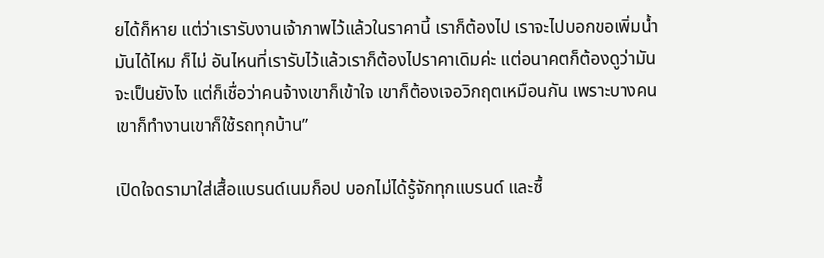ยได้ก็หาย แต่ว่าเรารับงานเจ้าภาพไว้แล้วในราคานี้ เราก็ต้องไป เราจะไปบอกขอเพิ่มน้ำมันได้ไหม ก็ไม่ อันไหนที่เรารับไว้แล้วเราก็ต้องไปราคาเดิมค่ะ แต่อนาคตก็ต้องดูว่ามันจะเป็นยังไง แต่ก็เชื่อว่าคนจ้างเขาก็เข้าใจ เขาก็ต้องเจอวิกฤตเหมือนกัน เพราะบางคนเขาก็ทำงานเขาก็ใช้รถทุกบ้าน”

เปิดใจดรามาใส่เสื้อแบรนด์เนมก็อป บอกไม่ได้รู้จักทุกแบรนด์ และซื้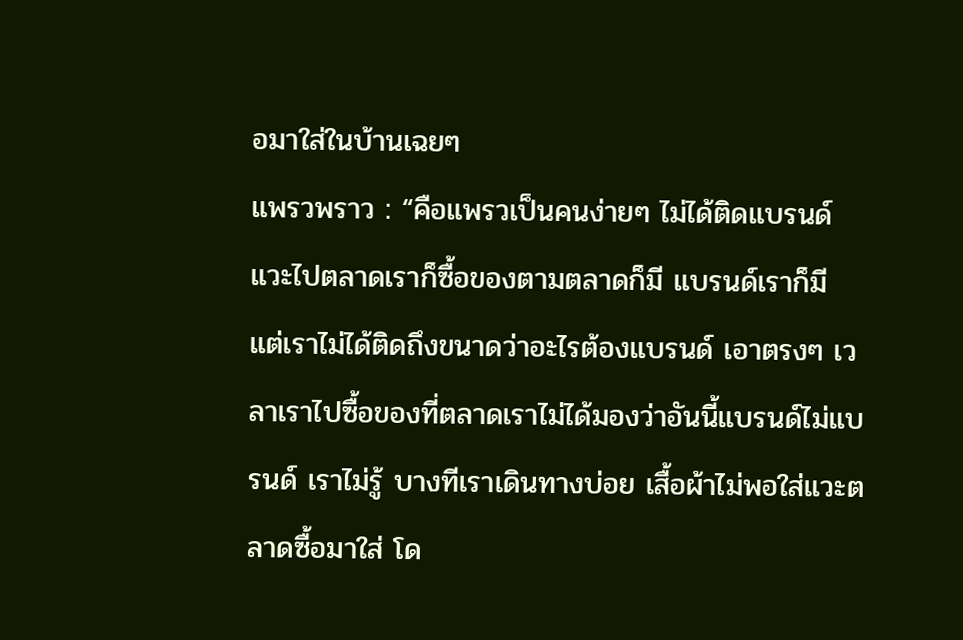อมาใส่ในบ้านเฉยๆ
แพรวพราว : “คือแพรวเป็นคนง่ายๆ ไม่ได้ติดแบรนด์ แวะไปตลาดเราก็ซื้อของตามตลาดก็มี แบรนด์เราก็มี แต่เราไม่ได้ติดถึงขนาดว่าอะไรต้องแบรนด์ เอาตรงๆ เวลาเราไปซื้อของที่ตลาดเราไม่ได้มองว่าอันนี้แบรนด์ไม่แบรนด์ เราไม่รู้ บางทีเราเดินทางบ่อย เสื้อผ้าไม่พอใส่แวะตลาดซื้อมาใส่ โด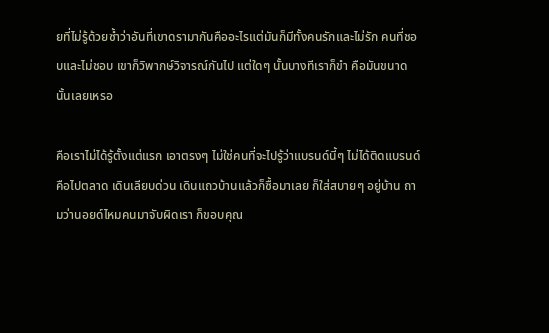ยที่ไม่รู้ด้วยซ้ำว่าอันที่เขาดรามากันคืออะไรแต่มันก็มีทั้งคนรักและไม่รัก คนที่ชอบและไม่ชอบ เขาก็วิพากษ์วิจารณ์กันไป แต่ใดๆ นั้นบางทีเราก็ขำ คือมันขนาดนั้นเลยเหรอ

คือเราไม่ได้รู้ตั้งแต่แรก เอาตรงๆ ไม่ใช่คนที่จะไปรู้ว่าแบรนด์นี้ๆ ไม่ได้ติดแบรนด์ คือไปตลาด เดินเลียบด่วน เดินแถวบ้านแล้วก็ซื้อมาเลย ก็ใส่สบายๆ อยู่บ้าน ถามว่านอยด์ไหมคนมาจับผิดเรา ก็ขอบคุณ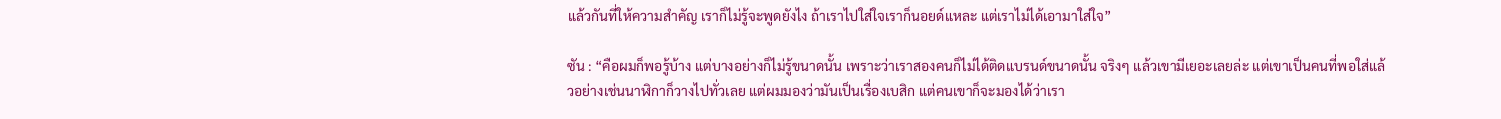แล้วกันที่ให้ความสำคัญ เราก็ไม่รู้จะพูดยังไง ถ้าเราไปใส่ใจเราก็นอยด์แหละ แต่เราไม่ได้เอามาใส่ใจ”

ซัน : “คือผมก็พอรู้บ้าง แต่บางอย่างก็ไม่รู้ขนาดนั้น เพราะว่าเราสองคนก็ไม่ได้ติดแบรนด์ขนาดนั้น จริงๆ แล้วเขามีเยอะเลยล่ะ แต่เขาเป็นคนที่พอใส่แล้วอย่างเช่นนาฬิกาก็วางไปทั่วเลย แต่ผมมองว่ามันเป็นเรื่องเบสิก แต่คนเขาก็จะมองได้ว่าเรา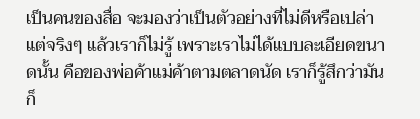เป็นคนของสื่อ จะมองว่าเป็นตัวอย่างที่ไม่ดีหรือเปล่า แต่จริงๆ แล้วเราก็ไม่รู้ เพราะเราไม่ได้แบบละเอียดขนาดนั้น คือของพ่อค้าแม่ค้าตามตลาดนัด เราก็รู้สึกว่ามันก็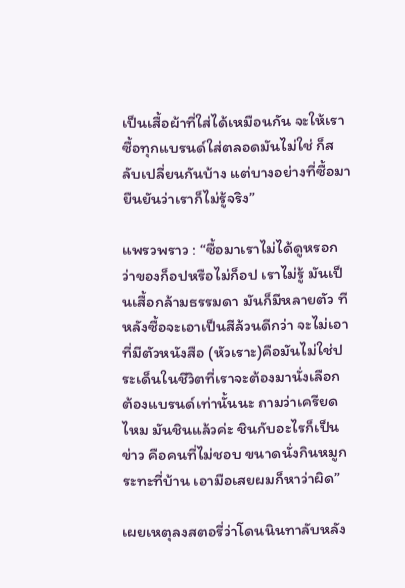เป็นเสื้อผ้าที่ใส่ได้เหมือนกัน จะให้เราซื้อทุกแบรนด์ใส่ตลอดมันไม่ใช่ ก็สลับเปลี่ยนกันบ้าง แต่บางอย่างที่ซื้อมายืนยันว่าเราก็ไม่รู้จริง”

แพรวพราว : “ซื้อมาเราไม่ได้ดูหรอกว่าของก็อปหรือไม่ก็อป เราไม่รู้ มันเป็นเสื้อกล้ามธรรมดา มันก็มีหลายตัว ทีหลังซื้อจะเอาเป็นสีล้วนดีกว่า จะไม่เอาที่มีตัวหนังสือ (หัวเราะ)คือมันไม่ใช่ประเด็นในชีวิตที่เราจะต้องมานั่งเลือกต้องแบรนด์เท่านั้นนะ ถามว่าเครียดไหม มันชินแล้วค่ะ ชินกับอะไรก็เป็นข่าว คือคนที่ไม่ชอบ ขนาดนั่งกินหมูกระทะที่บ้าน เอามือเสยผมก็หาว่าผิด”

เผยเหตุลงสตอรี่ว่าโดนนินทาลับหลัง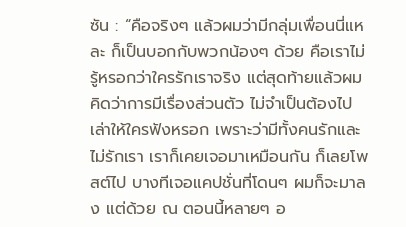ซัน : “คือจริงๆ แล้วผมว่ามีกลุ่มเพื่อนนี่แหละ ก็เป็นบอกกับพวกน้องๆ ด้วย คือเราไม่รู้หรอกว่าใครรักเราจริง แต่สุดท้ายแล้วผมคิดว่าการมีเรื่องส่วนตัว ไม่จำเป็นต้องไปเล่าให้ใครฟังหรอก เพราะว่ามีทั้งคนรักและไม่รักเรา เราก็เคยเจอมาเหมือนกัน ก็เลยโพสต์ไป บางทีเจอแคปชั่นที่โดนๆ ผมก็จะมาลง แต่ด้วย ณ ตอนนี้หลายๆ อ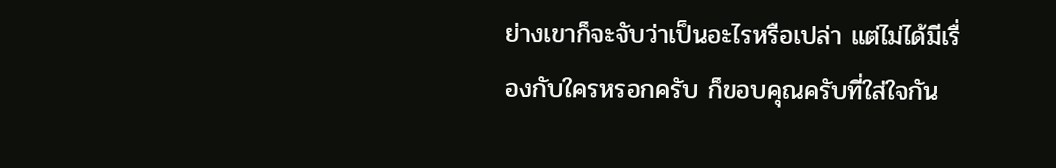ย่างเขาก็จะจับว่าเป็นอะไรหรือเปล่า แต่ไม่ได้มีเรื่องกับใครหรอกครับ ก็ขอบคุณครับที่ใส่ใจกัน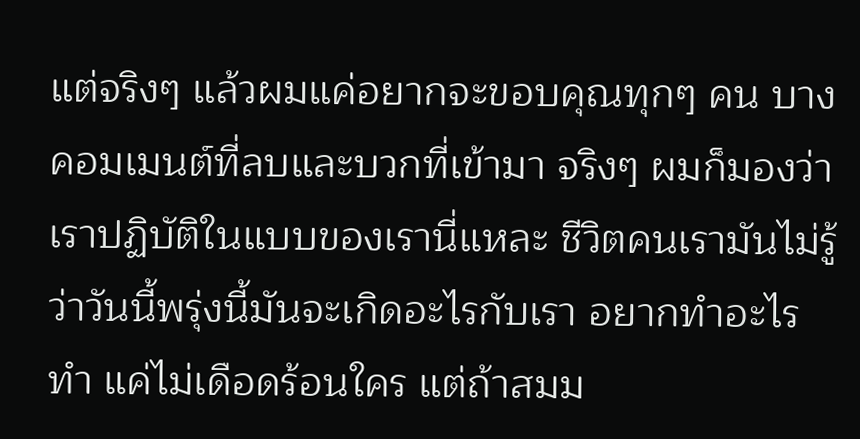แต่จริงๆ แล้วผมแค่อยากจะขอบคุณทุกๆ คน บางคอมเมนต์ที่ลบและบวกที่เข้ามา จริงๆ ผมก็มองว่าเราปฏิบัติในแบบของเรานี่แหละ ชีวิตคนเรามันไม่รู้ว่าวันนี้พรุ่งนี้มันจะเกิดอะไรกับเรา อยากทำอะไรทำ แค่ไม่เดือดร้อนใคร แต่ถ้าสมม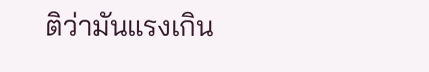ติว่ามันแรงเกิน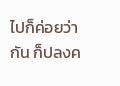ไปก็ค่อยว่ากัน ก็ปลงค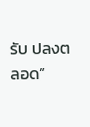รับ ปลงตลอด”